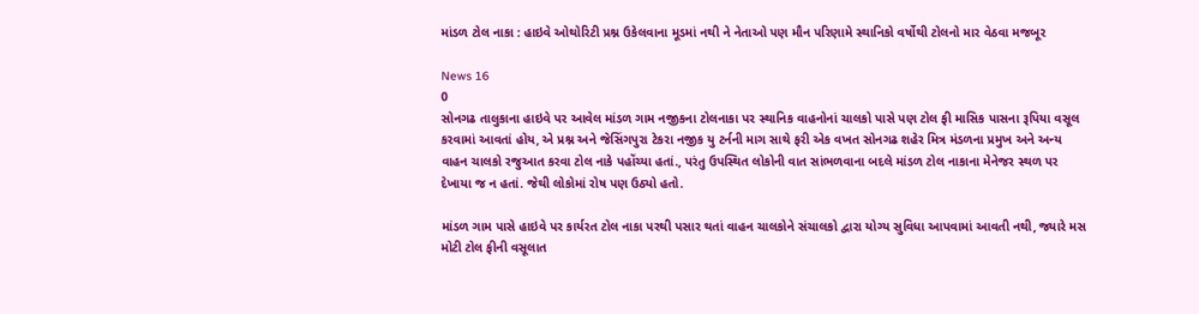માંડળ ટોલ નાકા : હાઇવે ઓથોરિટી પ્રશ્ન ઉકેલવાના મૂડમાં નથી ને નેતાઓ પણ મૌન પરિણામે સ્થાનિકો વર્ષોથી ટોલનો માર વેઠવા મજબૂર

News 16
0
સોનગઢ તાલુકાના હાઇવે પર આવેલ માંડળ ગામ નજીકના ટોલનાકા પર સ્થાનિક વાહનોનાં ચાલકો પાસે પણ ટોલ ફી માસિક પાસના રૂપિયા વસૂલ કરવામાં આવતાં હોય, એ પ્રશ્ન અને જેસિંગપુરા ટેકરા નજીક યુ ટર્નની માગ સાથે ફરી એક વખત સોનગઢ શહેર મિત્ર મંડળના પ્રમુખ અને અન્ય વાહન ચાલકો રજુઆત કરવા ટોલ નાકે પહોંચ્યા હતાં., પરંતુ ઉપસ્થિત લોકોની વાત સાંભળવાના બદલે માંડળ ટોલ નાકાના મેનેજર સ્થળ પર દેખાયા જ ન હતાં. જેથી લોકોમાં રોષ પણ ઉઠ્યો હતો.

માંડળ ગામ પાસે હાઇવે પર કાર્યરત ટોલ નાકા પરથી પસાર થતાં વાહન ચાલકોને સંચાલકો દ્વારા યોગ્ય સુવિધા આપવામાં આવતી નથી, જ્યારે મસ મોટી ટોલ ફીની વસૂલાત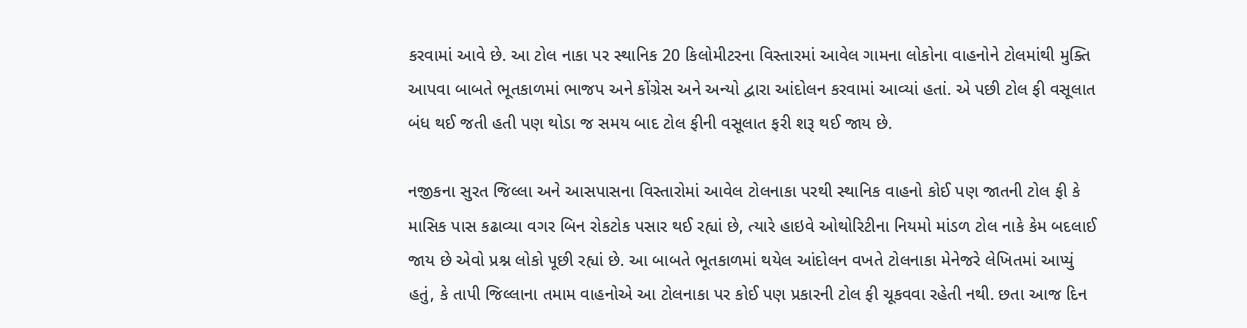કરવામાં આવે છે. આ ટોલ નાકા પર સ્થાનિક 20 કિલોમીટરના વિસ્તારમાં આવેલ ગામના લોકોના વાહનોને ટોલમાંથી મુક્તિ આપવા બાબતે ભૂતકાળમાં ભાજપ અને કોંગ્રેસ અને અન્યો દ્વારા આંદોલન કરવામાં આવ્યાં હતાં. એ પછી ટોલ ફી વસૂલાત બંધ થઈ જતી હતી પણ થોડા જ સમય બાદ ટોલ ફીની વસૂલાત ફરી શરૂ થઈ જાય છે.

નજીકના સુરત જિલ્લા અને આસપાસના વિસ્તારોમાં આવેલ ટોલનાકા પરથી સ્થાનિક વાહનો કોઈ પણ જાતની ટોલ ફી કે માસિક પાસ કઢાવ્યા વગર બિન રોકટોક પસાર થઈ રહ્યાં છે, ત્યારે હાઇવે ઓથોરિટીના નિયમો માંડળ ટોલ નાકે કેમ બદલાઈ જાય છે એવો પ્રશ્ન લોકો પૂછી રહ્યાં છે. આ બાબતે ભૂતકાળમાં થયેલ આંદોલન વખતે ટોલનાકા મેનેજરે લેખિતમાં આપ્યું હતું, કે તાપી જિલ્લાના તમામ વાહનોએ આ ટોલનાકા પર કોઈ પણ પ્રકારની ટોલ ફી ચૂકવવા રહેતી નથી. છતા આજ દિન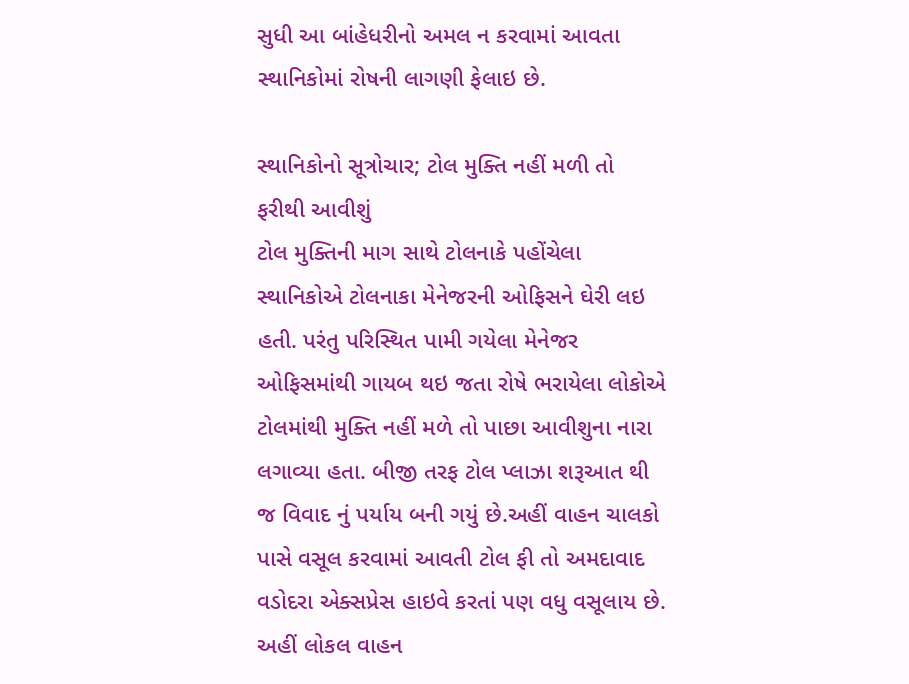સુધી આ બાંહેધરીનો અમલ ન કરવામાં આવતા સ્થાનિકોમાં રોષની લાગણી ફેલાઇ છે.

સ્થાનિકોનો સૂત્રોચાર; ટોલ મુક્તિ નહીં મળી તો ફરીથી આવીશું
ટોલ મુક્તિની માગ સાથે ટોલનાકે પહોંચેલા સ્થાનિકોએ ટોલનાકા મેનેજરની ઓફિસને ઘેરી લઇ હતી. પરંતુ પરિસ્થિત પામી ગયેલા મેનેજર ઓફિસમાંથી ગાયબ થઇ જતા રોષે ભરાયેલા લોકોએ ટોલમાંથી મુક્તિ નહીં મળે તો પાછા આવીશુના નારા લગાવ્યા હતા. બીજી તરફ ટોલ પ્લાઝા શરૂઆત થી જ વિવાદ નું પર્યાય બની ગયું છે.અહીં વાહન ચાલકો પાસે વસૂલ કરવામાં આવતી ટોલ ફી તો અમદાવાદ વડોદરા એક્સપ્રેસ હાઇવે કરતાં પણ વધુ વસૂલાય છે. અહીં લોકલ વાહન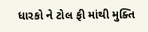ધારકો ને ટોલ ફી માંથી મુક્તિ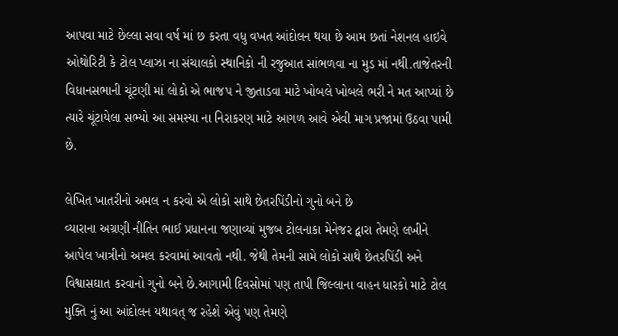આપવા માટે છેલ્લા સવા વર્ષ માં છ કરતા વધુ વખત આંદોલન થયા છે આમ છતાં નેશનલ હાઇવે ઓથોરિટી કે ટોલ પ્લાઝા ના સંચાલકો સ્થાનિકો ની રજુઆત સાંભળવા ના મુડ માં નથી.તાજેતરની વિધાનસભાની ચૂંટણી માં લોકો એ ભાજપ ને જીતાડવા માટે ખોબલે ખોબલે ભરી ને મત આપ્યાં છે ત્યારે ચૂંટાયેલા સભ્યો આ સમસ્યા ના નિરાકરણ માટે આગળ આવે એવી માગ પ્રજામાં ઉઠવા પામી છે.

લેખિત ખાતરીનો અમલ ન કરવો એ લોકો સાથે છેતરપિંડીનો ગુનો બને છે
વ્યારાના અગ્રણી નીતિન ભાઈ પ્રધાનના જણાવ્યાં મુજબ ટોલનાકા મેનેજર દ્વારા તેમણે લખીને આપેલ ખાત્રીનો અમલ કરવામાં આવતો નથી. જેથી તેમની સામે લોકો સાથે છેતરપિંડી અને વિશ્વાસઘાત કરવાનો ગુનો બને છે.આગામી દિવસોમાં પણ તાપી જિલ્લાના વાહન ધારકો માટે ટોલ મુક્તિ નું આ આંદોલન યથાવત્ જ રહેશે એવું પણ તેમણે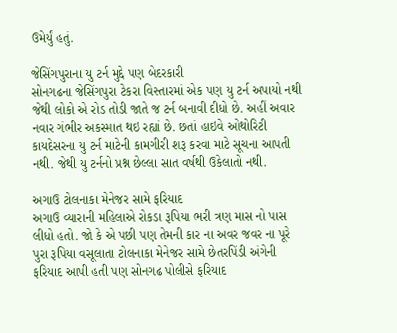ઉમેર્યું હતું.

જેસિંગપુરાના યુ ટર્ન મુદ્દે પણ બેદરકારી
સોનગઢના જેસિંગપુરા ટેકરા વિસ્તારમાં એક પણ યુ ટર્ન અપાયો નથી જેથી લોકો એ રોડ તોડી જાતે જ ટર્ન બનાવી દીધો છે. અહીં અવાર નવાર ગંભીર અકસ્માત થઇ રહ્યાં છે. છતાં હાઇવે ઓથોરિટી કાયદેસરના યુ ટર્ન માટેની કામગીરી શરૂ કરવા માટે સૂચના આપતી નથી. જેથી યુ ટર્નનો પ્રશ્ન છેલ્લા સાત વર્ષથી ઉકેલાતો નથી.

અગાઉ ટોલનાકા મેનેજર સામે ફરિયાદ
અગાઉ વ્યારાની મહિલાએ રોકડા રૂપિયા ભરી ત્રણ માસ નો પાસ લીધો હતો. જો કે એ પછી પણ તેમની કાર ના અવર જવર ના પૂરે પુરા રૂપિયા વસૂલાતા ટોલનાકા મેનેજર સામે છેતરપિંડી અંગેની ફરિયાદ આપી હતી પણ સોનગઢ પોલીસે ફરિયાદ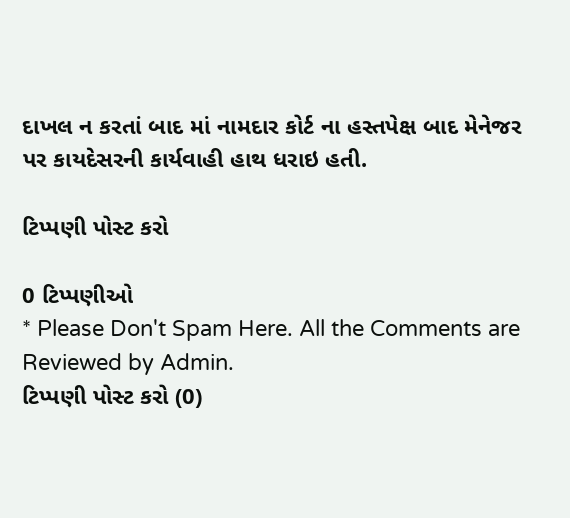દાખલ ન કરતાં બાદ માં નામદાર કોર્ટ ના હસ્તપેક્ષ બાદ મેનેજર પર કાયદેસરની કાર્યવાહી હાથ ધરાઇ હતી.

ટિપ્પણી પોસ્ટ કરો

0 ટિપ્પણીઓ
* Please Don't Spam Here. All the Comments are Reviewed by Admin.
ટિપ્પણી પોસ્ટ કરો (0)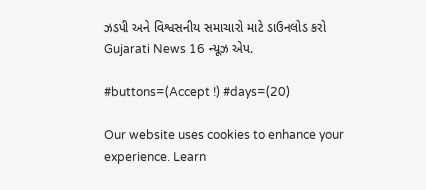ઝડપી અને વિશ્વસનીય સમાચારો માટે ડાઉનલોડ કરો Gujarati News 16 ન્યૂઝ એપ.

#buttons=(Accept !) #days=(20)

Our website uses cookies to enhance your experience. Learn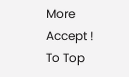More
Accept !
To Top